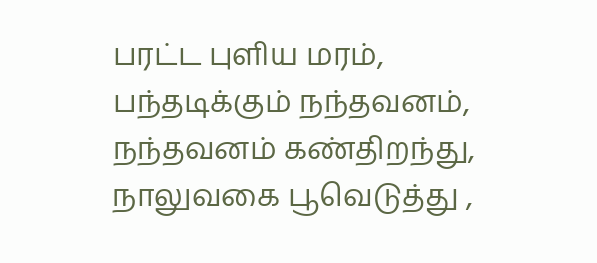பரட்ட புளிய மரம், பந்தடிக்கும் நந்தவனம்,
நந்தவனம் கண்திறந்து, நாலுவகை பூவெடுத்து ,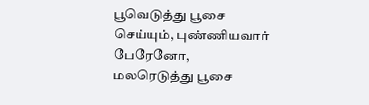பூவெடுத்து பூசை செய்யும், புண்ணியவார் பேரேனோ,
மலரெடுத்து பூசை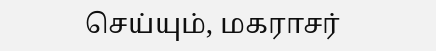செய்யும், மகராசர்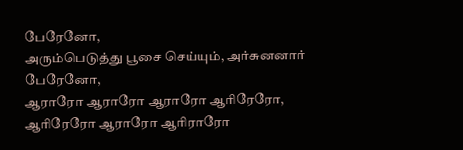பேரேனோ,
அரும்பெடுத்து பூசை செய்யும், அர்சுனனார் பேரேனோ,
ஆராரோ ஆராரோ ஆராரோ ஆரிரேரோ,
ஆரிரேரோ ஆராரோ ஆரிராரோ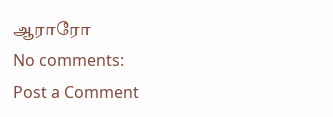ஆராரோ
No comments:
Post a Comment